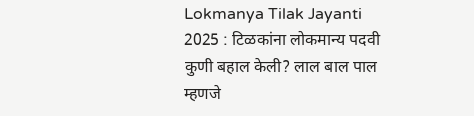Lokmanya Tilak Jayanti 2025 : टिळकांना लोकमान्य पदवी कुणी बहाल केली? लाल बाल पाल म्हणजे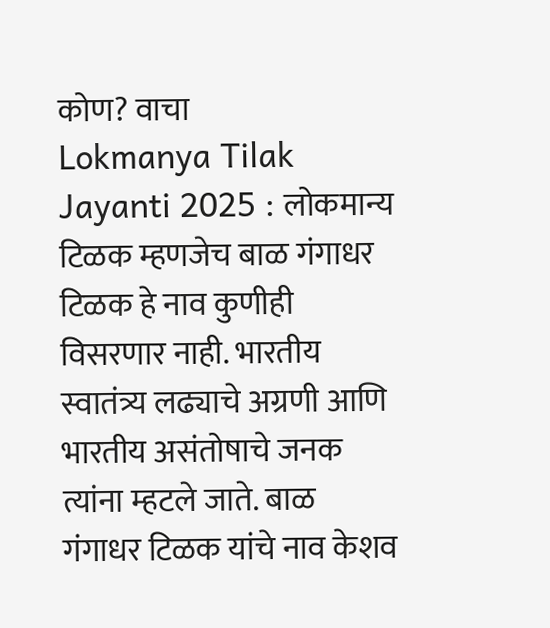कोण? वाचा
Lokmanya Tilak Jayanti 2025 : लोकमान्य टिळक म्हणजेच बाळ गंगाधर टिळक हे नाव कुणीही विसरणार नाही. भारतीय स्वातंत्र्य लढ्याचे अग्रणी आणि भारतीय असंतोषाचे जनक त्यांना म्हटले जाते. बाळ गंगाधर टिळक यांचे नाव केशव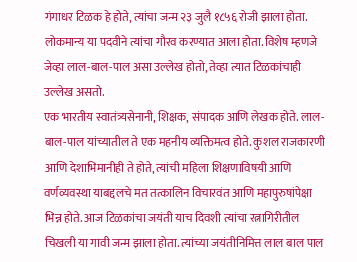गंगाधर टिळक हे होते, त्यांचा जन्म २३ जुलै १८५६ रोजी झाला होता. लोकमान्य या पदवीने त्यांचा गौरव करण्यात आला होता. विशेष म्हणजे जेव्हा लाल-बाल-पाल असा उल्लेख होतो, तेव्हा त्यात टिळकांचाही उल्लेख असतो.
एक भारतीय स्वातंत्र्यसेनानी, शिक्षक, संपादक आणि लेखक होते. लाल-बाल-पाल यांच्यातील ते एक महनीय व्यक्तिमत्व होते. कुशल राजकारणी आणि देशाभिमानीही ते होते, त्यांची महिला शिक्षणाविषयी आणि वर्णव्यवस्था याबद्दलचे मत तत्कालिन विचारवंत आणि महापुरुषांपेक्षा भिन्न होते. आज टिळकांचा जयंती याच दिवशी त्यांचा रत्नागिरीतील चिखली या गावी जन्म झाला होता. त्यांच्या जयंतीनिमित्त लाल बाल पाल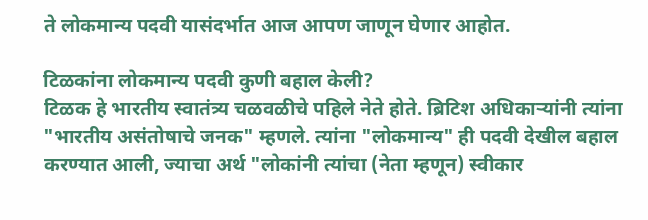ते लोकमान्य पदवी यासंदर्भात आज आपण जाणून घेणार आहोत.

टिळकांना लोकमान्य पदवी कुणी बहाल केली?
टिळक हे भारतीय स्वातंत्र्य चळवळीचे पहिले नेते होते. ब्रिटिश अधिकाऱ्यांनी त्यांना "भारतीय असंतोषाचे जनक" म्हणले. त्यांना "लोकमान्य" ही पदवी देखील बहाल करण्यात आली, ज्याचा अर्थ "लोकांनी त्यांचा (नेता म्हणून) स्वीकार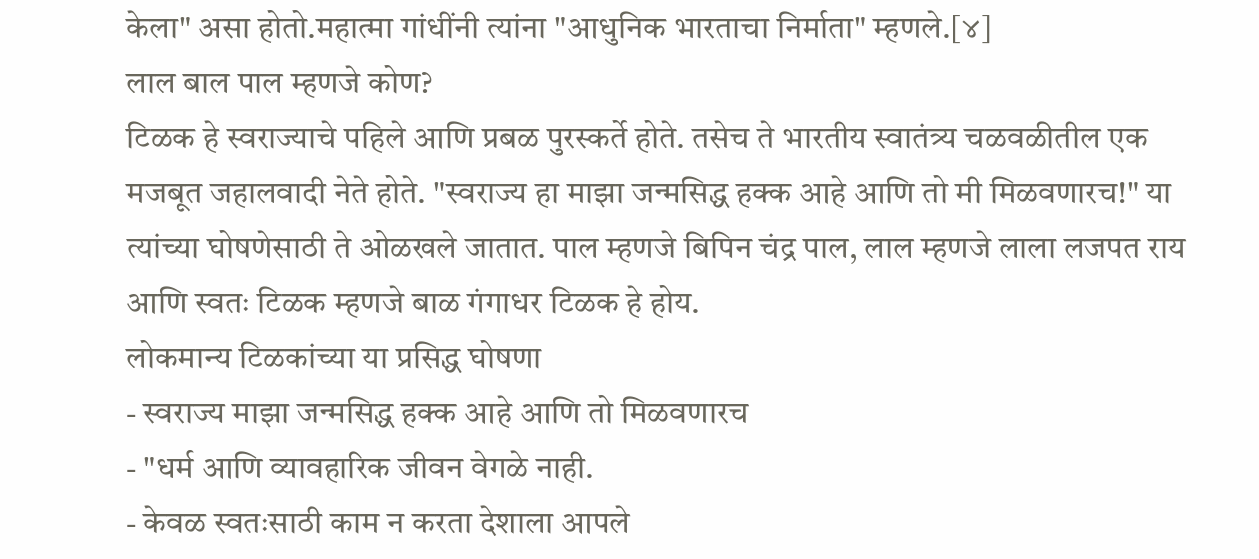केला" असा होतो.महात्मा गांधींनी त्यांना "आधुनिक भारताचा निर्माता" म्हणले.[४]
लाल बाल पाल म्हणजे कोण?
टिळक हे स्वराज्याचे पहिले आणि प्रबळ पुरस्कर्ते होते. तसेच ते भारतीय स्वातंत्र्य चळवळीतील एक मजबूत जहालवादी नेते होते. "स्वराज्य हा माझा जन्मसिद्ध हक्क आहे आणि तो मी मिळवणारच!" या त्यांच्या घोषणेसाठी ते ओळखले जातात. पाल म्हणजे बिपिन चंद्र पाल, लाल म्हणजे लाला लजपत राय आणि स्वतः टिळक म्हणजे बाळ गंगाधर टिळक हे होय.
लोकमान्य टिळकांच्या या प्रसिद्ध घोषणा
- स्वराज्य माझा जन्मसिद्ध हक्क आहे आणि तो मिळवणारच
- "धर्म आणि व्यावहारिक जीवन वेगळे नाही.
- केवळ स्वतःसाठी काम न करता देशाला आपले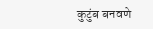कुटुंब बनवणे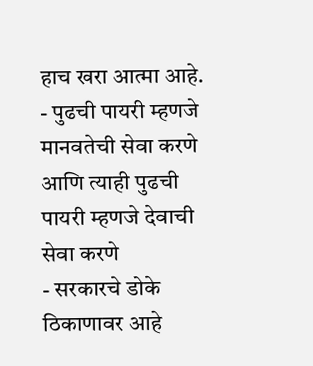हाच खरा आत्मा आहे.
- पुढची पायरी म्हणजे मानवतेची सेवा करणे आणि त्याही पुढची पायरी म्हणजे देवाची सेवा करणे
- सरकारचे डोके ठिकाणावर आहे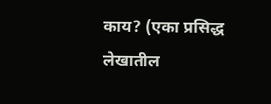काय? (एका प्रसिद्ध लेखातील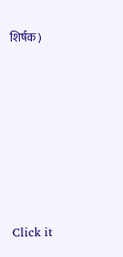शिर्षक)












Click it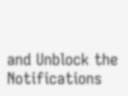and Unblock the Notifications